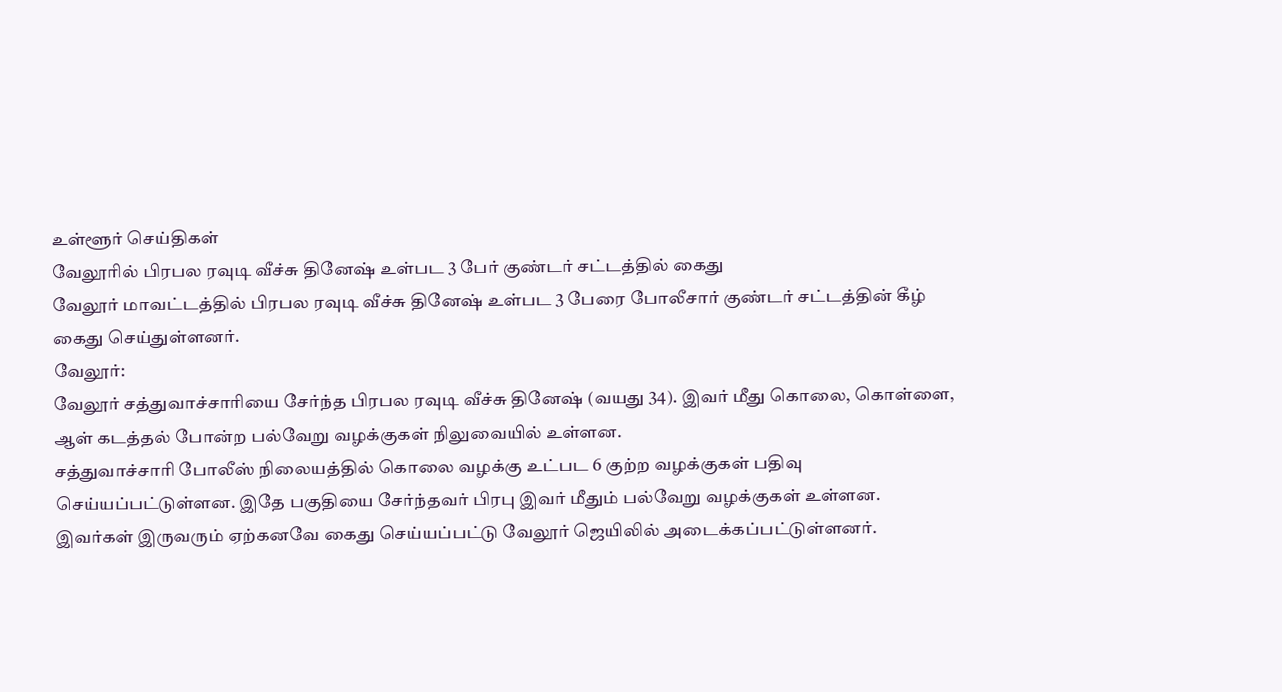உள்ளூர் செய்திகள்
வேலூரில் பிரபல ரவுடி வீச்சு தினேஷ் உள்பட 3 பேர் குண்டர் சட்டத்தில் கைது
வேலூர் மாவட்டத்தில் பிரபல ரவுடி வீச்சு தினேஷ் உள்பட 3 பேரை போலீசார் குண்டர் சட்டத்தின் கீழ் கைது செய்துள்ளனர்.
வேலூர்:
வேலூர் சத்துவாச்சாரியை சேர்ந்த பிரபல ரவுடி வீச்சு தினேஷ் (வயது 34). இவர் மீது கொலை, கொள்ளை, ஆள் கடத்தல் போன்ற பல்வேறு வழக்குகள் நிலுவையில் உள்ளன.
சத்துவாச்சாரி போலீஸ் நிலையத்தில் கொலை வழக்கு உட்பட 6 குற்ற வழக்குகள் பதிவு செய்யப்பட்டுள்ளன. இதே பகுதியை சேர்ந்தவர் பிரபு இவர் மீதும் பல்வேறு வழக்குகள் உள்ளன.
இவர்கள் இருவரும் ஏற்கனவே கைது செய்யப்பட்டு வேலூர் ஜெயிலில் அடைக்கப்பட்டுள்ளனர்.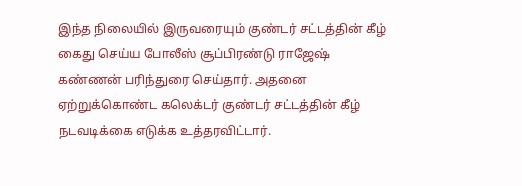இந்த நிலையில் இருவரையும் குண்டர் சட்டத்தின் கீழ் கைது செய்ய போலீஸ் சூப்பிரண்டு ராஜேஷ் கண்ணன் பரிந்துரை செய்தார். அதனை ஏற்றுக்கொண்ட கலெக்டர் குண்டர் சட்டத்தின் கீழ் நடவடிக்கை எடுக்க உத்தரவிட்டார்.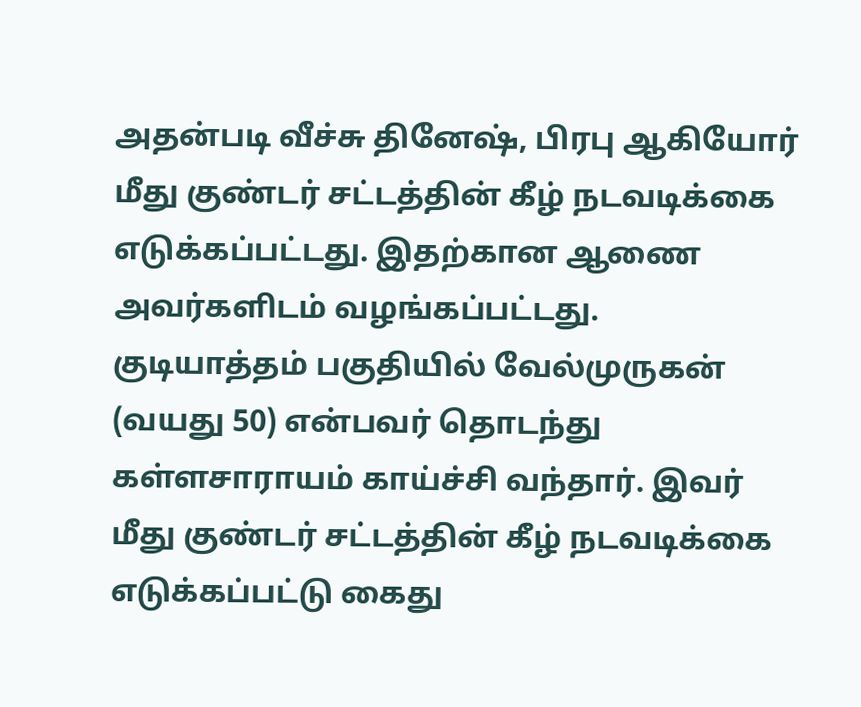அதன்படி வீச்சு தினேஷ், பிரபு ஆகியோர் மீது குண்டர் சட்டத்தின் கீழ் நடவடிக்கை எடுக்கப்பட்டது. இதற்கான ஆணை அவர்களிடம் வழங்கப்பட்டது.
குடியாத்தம் பகுதியில் வேல்முருகன் (வயது 50) என்பவர் தொடந்து கள்ளசாராயம் காய்ச்சி வந்தார். இவர் மீது குண்டர் சட்டத்தின் கீழ் நடவடிக்கை எடுக்கப்பட்டு கைது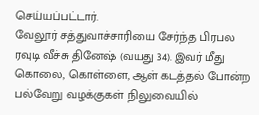செய்யப்பட்டார்.
வேலூர் சத்துவாச்சாரியை சேர்ந்த பிரபல ரவுடி வீச்சு தினேஷ் (வயது 34). இவர் மீது கொலை, கொள்ளை, ஆள் கடத்தல் போன்ற பல்வேறு வழக்குகள் நிலுவையில்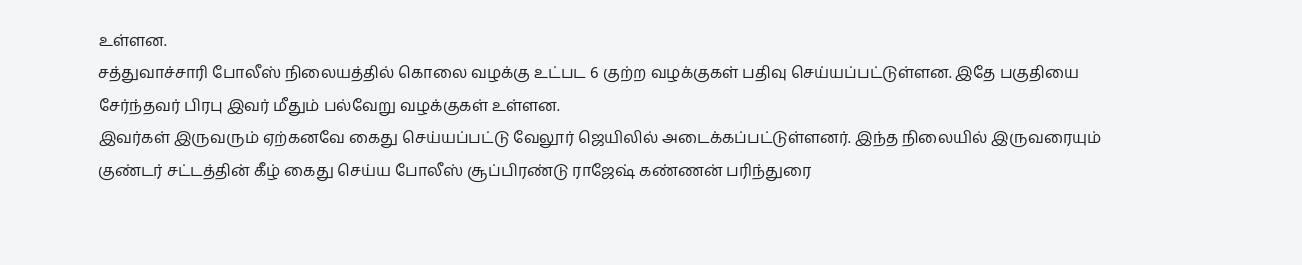உள்ளன.
சத்துவாச்சாரி போலீஸ் நிலையத்தில் கொலை வழக்கு உட்பட 6 குற்ற வழக்குகள் பதிவு செய்யப்பட்டுள்ளன. இதே பகுதியை சேர்ந்தவர் பிரபு இவர் மீதும் பல்வேறு வழக்குகள் உள்ளன.
இவர்கள் இருவரும் ஏற்கனவே கைது செய்யப்பட்டு வேலூர் ஜெயிலில் அடைக்கப்பட்டுள்ளனர். இந்த நிலையில் இருவரையும் குண்டர் சட்டத்தின் கீழ் கைது செய்ய போலீஸ் சூப்பிரண்டு ராஜேஷ் கண்ணன் பரிந்துரை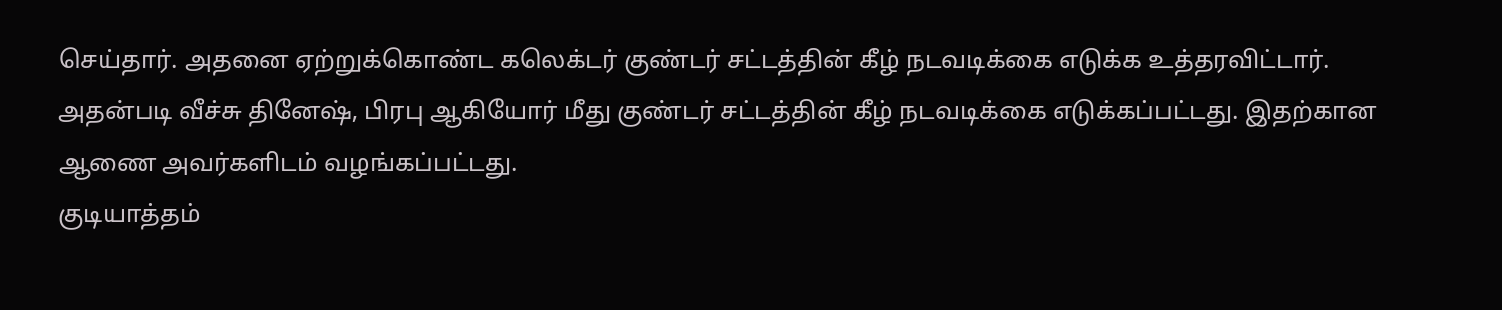செய்தார். அதனை ஏற்றுக்கொண்ட கலெக்டர் குண்டர் சட்டத்தின் கீழ் நடவடிக்கை எடுக்க உத்தரவிட்டார்.
அதன்படி வீச்சு தினேஷ், பிரபு ஆகியோர் மீது குண்டர் சட்டத்தின் கீழ் நடவடிக்கை எடுக்கப்பட்டது. இதற்கான ஆணை அவர்களிடம் வழங்கப்பட்டது.
குடியாத்தம்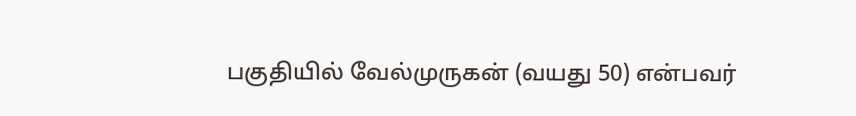பகுதியில் வேல்முருகன் (வயது 50) என்பவர்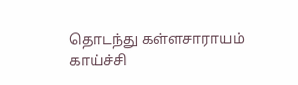தொடந்து கள்ளசாராயம் காய்ச்சி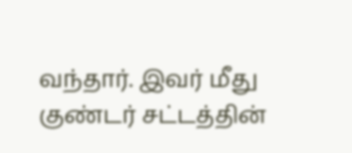வந்தார். இவர் மீது குண்டர் சட்டத்தின்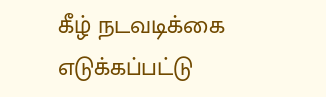கீழ் நடவடிக்கை எடுக்கப்பட்டு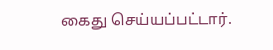கைது செய்யப்பட்டார்.